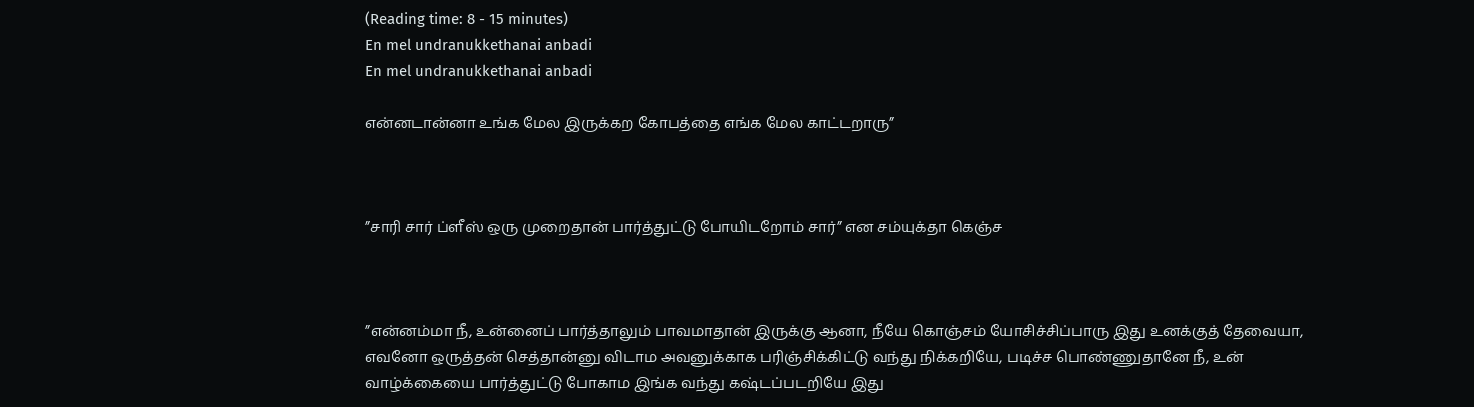(Reading time: 8 - 15 minutes)
En mel undranukkethanai anbadi
En mel undranukkethanai anbadi

என்னடான்னா உங்க மேல இருக்கற கோபத்தை எங்க மேல காட்டறாரு”



”சாரி சார் ப்ளீஸ் ஒரு முறைதான் பார்த்துட்டு போயிடறோம் சார்” என சம்யுக்தா கெஞ்ச



”என்னம்மா நீ, உன்னைப் பார்த்தாலும் பாவமாதான் இருக்கு ஆனா, நீயே கொஞ்சம் யோசிச்சிப்பாரு இது உனக்குத் தேவையா, எவனோ ஒருத்தன் செத்தான்னு விடாம அவனுக்காக பரிஞ்சிக்கிட்டு வந்து நிக்கறியே, படிச்ச பொண்ணுதானே நீ, உன் வாழ்க்கையை பார்த்துட்டு போகாம இங்க வந்து கஷ்டப்படறியே இது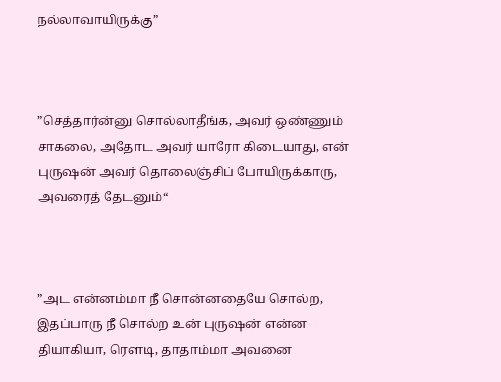நல்லாவாயிருக்கு”



”செத்தார்ன்னு சொல்லாதீங்க, அவர் ஒண்ணும் சாகலை, அதோட அவர் யாரோ கிடையாது, என் புருஷன் அவர் தொலைஞ்சிப் போயிருக்காரு, அவரைத் தேடனும்“



”அட என்னம்மா நீ சொன்னதையே சொல்ற, இதப்பாரு நீ சொல்ற உன் புருஷன் என்ன தியாகியா, ரௌடி, தாதாம்மா அவனை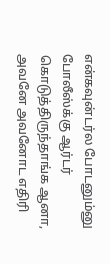என்கவுன்டர்ல போடனும்னு போலீஸ்க்கு ஆர்டர் கொடுத்திருந்தாங்க ஆனா, அவனே அவனோட எதிரி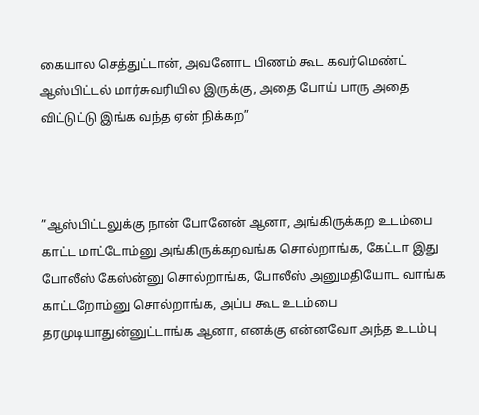கையால செத்துட்டான், அவனோட பிணம் கூட கவர்மெண்ட் ஆஸ்பிட்டல் மார்சுவரியில இருக்கு, அதை போய் பாரு அதை விட்டுட்டு இங்க வந்த ஏன் நிக்கற”



”ஆஸ்பிட்டலுக்கு நான் போனேன் ஆனா, அங்கிருக்கற உடம்பை காட்ட மாட்டோம்னு அங்கிருக்கறவங்க சொல்றாங்க, கேட்டா இது போலீஸ் கேஸ்ன்னு சொல்றாங்க, போலீஸ் அனுமதியோட வாங்க காட்டறோம்னு சொல்றாங்க, அப்ப கூட உடம்பை தரமுடியாதுன்னுட்டாங்க ஆனா, எனக்கு என்னவோ அந்த உடம்பு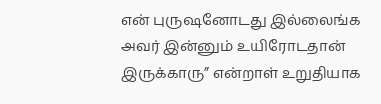என் புருஷனோடது இல்லைங்க அவர் இன்னும் உயிரோடதான் இருக்காரு” என்றாள் உறுதியாக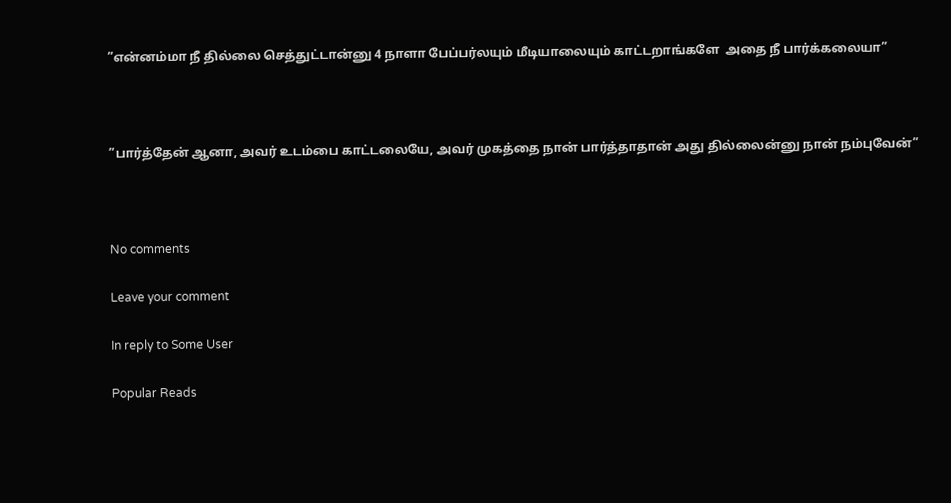”என்னம்மா நீ தில்லை செத்துட்டான்னு 4 நாளா பேப்பர்லயும் மீடியாலையும் காட்டறாங்களே  அதை நீ பார்க்கலையா”



”பார்த்தேன் ஆனா, அவர் உடம்பை காட்டலையே, அவர் முகத்தை நான் பார்த்தாதான் அது தில்லைன்னு நான் நம்புவேன்”



No comments

Leave your comment

In reply to Some User

Popular Reads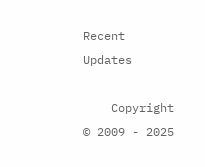Recent Updates

    Copyright © 2009 - 2025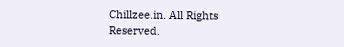Chillzee.in. All Rights Reserved.